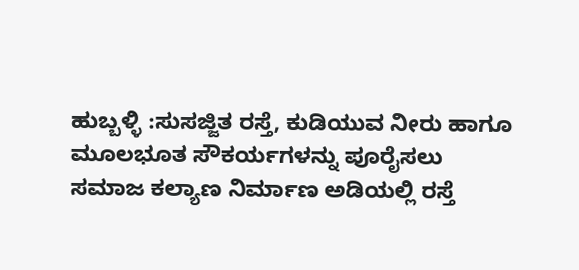ಹುಬ್ಬಳ್ಳಿ :ಸುಸಜ್ಜಿತ ರಸ್ತೆ, ಕುಡಿಯುವ ನೀರು ಹಾಗೂ ಮೂಲಭೂತ ಸೌಕರ್ಯಗಳನ್ನು ಪೂರೈಸಲು ಸಮಾಜ ಕಲ್ಯಾಣ ನಿರ್ಮಾಣ ಅಡಿಯಲ್ಲಿ ರಸ್ತೆ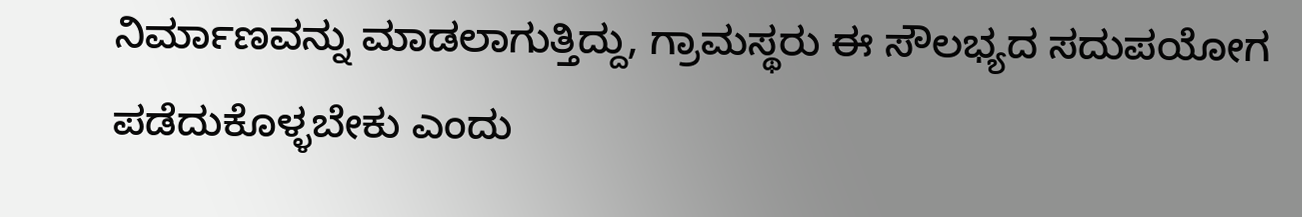ನಿರ್ಮಾಣವನ್ನು ಮಾಡಲಾಗುತ್ತಿದ್ದು, ಗ್ರಾಮಸ್ಥರು ಈ ಸೌಲಭ್ಯದ ಸದುಪಯೋಗ ಪಡೆದುಕೊಳ್ಳಬೇಕು ಎಂದು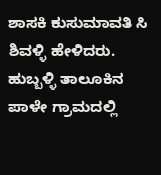ಶಾಸಕಿ ಕುಸುಮಾವತಿ ಸಿ ಶಿವಳ್ಳಿ ಹೇಳಿದರು.
ಹುಬ್ಬಳ್ಳಿ ತಾಲೂಕಿನ ಪಾಳೇ ಗ್ರಾಮದಲ್ಲಿ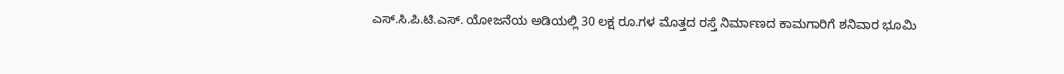ಎಸ್.ಸಿ.ಪಿ.ಟಿ.ಎಸ್. ಯೋಜನೆಯ ಅಡಿಯಲ್ಲಿ 30 ಲಕ್ಷ ರೂ.ಗಳ ಮೊತ್ತದ ರಸ್ತೆ ನಿರ್ಮಾಣದ ಕಾಮಗಾರಿಗೆ ಶನಿವಾರ ಭೂಮಿ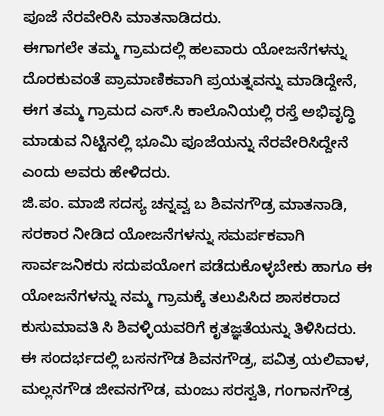ಪೂಜೆ ನೆರವೇರಿಸಿ ಮಾತನಾಡಿದರು.
ಈಗಾಗಲೇ ತಮ್ಮ ಗ್ರಾಮದಲ್ಲಿ ಹಲವಾರು ಯೋಜನೆಗಳನ್ನು ದೊರಕುವಂತೆ ಪ್ರಾಮಾಣಿಕವಾಗಿ ಪ್ರಯತ್ನವನ್ನು ಮಾಡಿದ್ದೇನೆ, ಈಗ ತಮ್ಮ ಗ್ರಾಮದ ಎಸ್.ಸಿ ಕಾಲೊನಿಯಲ್ಲಿ ರಸ್ತೆ ಅಭಿವೃದ್ಧಿ ಮಾಡುವ ನಿಟ್ಟಿನಲ್ಲಿ ಭೂಮಿ ಪೂಜೆಯನ್ನು ನೆರವೇರಿಸಿದ್ದೇನೆ ಎಂದು ಅವರು ಹೇಳಿದರು.
ಜಿ.ಪಂ. ಮಾಜಿ ಸದಸ್ಯ ಚನ್ನವ್ವ ಬ ಶಿವನಗೌಡ್ರ ಮಾತನಾಡಿ, ಸರಕಾರ ನೀಡಿದ ಯೋಜನೆಗಳನ್ನು ಸಮರ್ಪಕವಾಗಿ ಸಾರ್ವಜನಿಕರು ಸದುಪಯೋಗ ಪಡೆದುಕೊಳ್ಳಬೇಕು ಹಾಗೂ ಈ ಯೋಜನೆಗಳನ್ನು ನಮ್ಮ ಗ್ರಾಮಕ್ಕೆ ತಲುಪಿಸಿದ ಶಾಸಕರಾದ ಕುಸುಮಾವತಿ ಸಿ ಶಿವಳ್ಳಿಯವರಿಗೆ ಕೃತಜ್ಞತೆಯನ್ನು ತಿಳಿಸಿದರು.
ಈ ಸಂದರ್ಭದಲ್ಲಿ ಬಸನಗೌಡ ಶಿವನಗೌಡ್ರ, ಪವಿತ್ರ ಯಲಿವಾಳ, ಮಲ್ಲನಗೌಡ ಜೀವನಗೌಡ, ಮಂಜು ಸರಸ್ವತಿ, ಗಂಗಾನಗೌಡ್ರ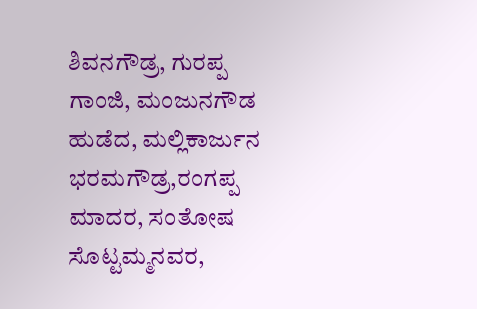ಶಿವನಗೌಡ್ರ, ಗುರಪ್ಪ ಗಾಂಜಿ, ಮಂಜುನಗೌಡ ಹುಡೆದ, ಮಲ್ಲಿಕಾರ್ಜುನ ಭರಮಗೌಡ್ರ,ರಂಗಪ್ಪ ಮಾದರ, ಸಂತೋಷ ಸೊಟ್ಟಮ್ಮನವರ,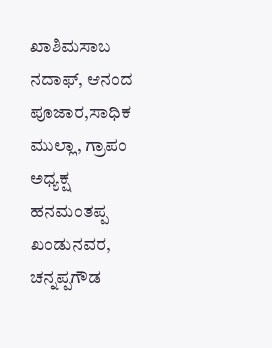ಖಾಶಿಮಸಾಬ ನದಾಫ್, ಆನಂದ ಪೂಜಾರ,ಸಾಧಿಕ ಮುಲ್ಲಾ, ಗ್ರಾಪಂ ಅಧ್ಯಕ್ಷ ಹನಮಂತಪ್ಪ ಖಂಡುನವರ, ಚನ್ನಪ್ಪಗೌಡ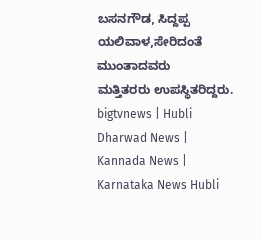ಬಸನಗೌಡ, ಸಿದ್ದಪ್ಪ ಯಲಿವಾಳ,ಸೇರಿದಂತೆ ಮುಂತಾದವರು
ಮತ್ತಿತರರು ಉಪಸ್ಥಿತರಿದ್ದರು.
bigtvnews | Hubli Dharwad News | Kannada News | Karnataka News Hubli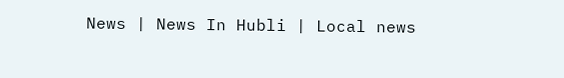News | News In Hubli | Local news